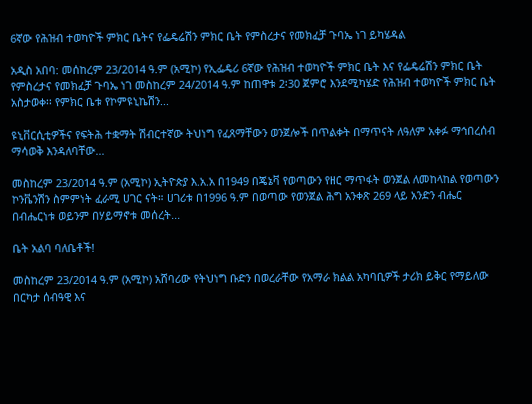6ኛው የሕዝብ ተወካዮች ምክር ቤትና የፌዴሬሽን ምክር ቤት የምስረታና የመክፈቻ ጉባኤ ነገ ይካሄዳል

አዲስ አበባ: መሰከረም 23/2014 ዓ.ም (አሚኮ) የኢፌዴሪ 6ኛው የሕዝብ ተወካዮች ምክር ቤት እና የፌዴሬሽን ምክር ቤት የምስረታና የመክፈቻ ጉባኤ ነገ መስከረም 24/2014 ዓ.ም ከጠዋቱ 2፡30 ጀምሮ እንደሚካሄድ የሕዝብ ተወካዮች ምክር ቤት አስታወቀ፡፡ የምክር ቤቱ የኮምዩኒኬሽን...

ዩኒቨርሲቲዎችና የፍትሕ ተቋማት ሽብርተኛው ትህነግ የፈጸማቸውን ወንጀሎች በጥልቀት በማጥናት ለዓለም አቀፉ ማኅበረሰብ ማሳወቅ እንዳለባቸው...

መስከረም 23/2014 ዓ.ም (አሚኮ) ኢትዮጵያ እ.አ.አ በ1949 በጄኔቫ የወጣውን የዘር ማጥፋት ወንጀል ለመከላከል የወጣውን ኮንቬንሽን ስምምነት ፈራሚ ሀገር ናት። ሀገሪቱ በ1996 ዓ.ም በወጣው የወንጀል ሕግ አንቀጽ 269 ላይ አንድን ብሔር በብሔርነቱ ወይንም በሃይማኖቱ መሰረት...

ቤት አልባ ባለቤቶች!

መስከረም 23/2014 ዓ.ም (አሚኮ) አሸባሪው የትህነግ ቡድን በወረራቸው የአማራ ክልል አካባቢዎች ታሪክ ይቅር የማይለው በርካታ ሰብዓዊ እና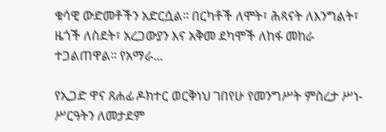ቁሳዊ ውድመቶችን አድርሷል፡፡ በርካቶች ለሞት፣ ሕጻናት ለእንግልት፣ ዜጎች ለስደት፣ አረጋውያን እና አቅመ ደካሞች ለከፋ መከራ ተጋልጠዋል፡፡ የአማራ...

የኢጋድ ዋና ጸሐፊ ዶክተር ወርቅነህ ገበየሁ የመንግሥት ምስረታ ሥነ-ሥርዓትን ለመታደም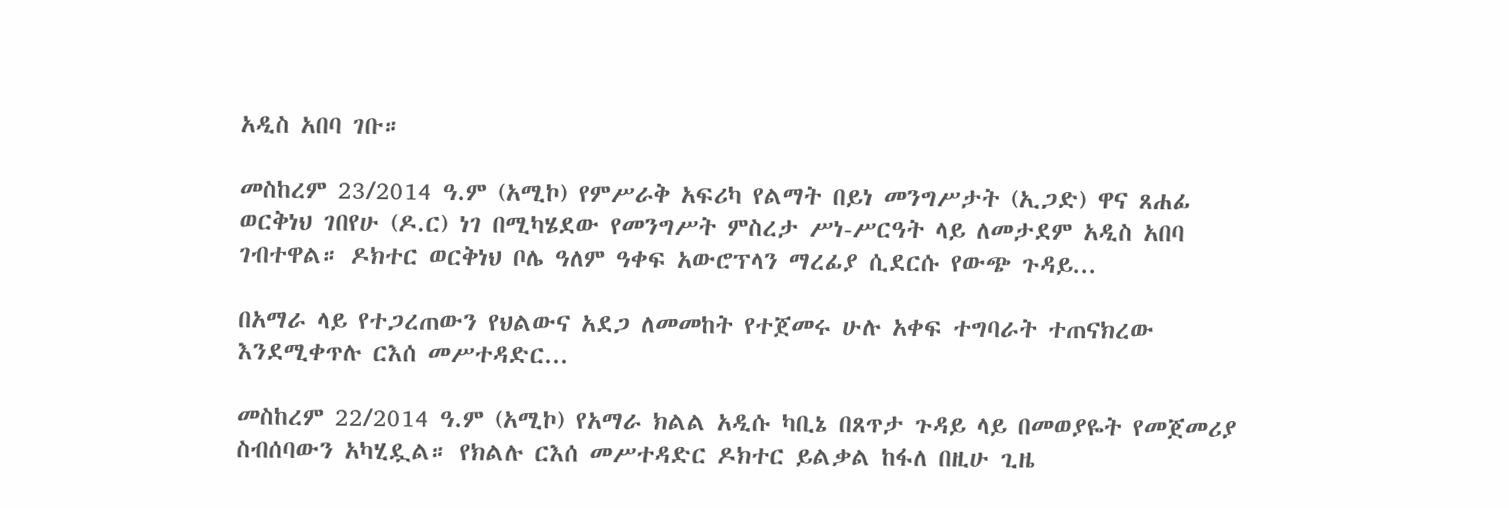አዲስ አበባ ገቡ።

መስከረም 23/2014 ዓ.ም (አሚኮ) የምሥራቅ አፍሪካ የልማት በይነ መንግሥታት (ኢጋድ) ዋና ጸሐፊ ወርቅነህ ገበየሁ (ዶ.ር) ነገ በሚካሄደው የመንግሥት ምስረታ ሥነ-ሥርዓት ላይ ለመታደም አዲስ አበባ ገብተዋል። ዶክተር ወርቅነህ ቦሌ ዓለም ዓቀፍ አውሮፕላን ማረፊያ ሲደርሱ የውጭ ጉዳይ...

በአማራ ላይ የተጋረጠውን የህልውና አደጋ ለመመከት የተጀመሩ ሁሉ አቀፍ ተግባራት ተጠናክረው እንደሚቀጥሉ ርእሰ መሥተዳድር...

መስከረም 22/2014 ዓ.ም (አሚኮ) የአማራ ክልል አዲሱ ካቢኔ በጸጥታ ጉዳይ ላይ በመወያዬት የመጀመሪያ ስብሰባውን አካሂዷል። የክልሉ ርእሰ መሥተዳድር ዶክተር ይልቃል ከፋለ በዚሁ ጊዜ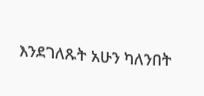እንደገለጹት አሁን ካለንበት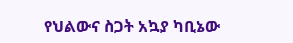የህልውና ስጋት አኳያ ካቢኔው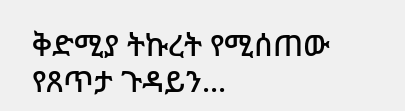ቅድሚያ ትኩረት የሚሰጠው የጸጥታ ጉዳይን...